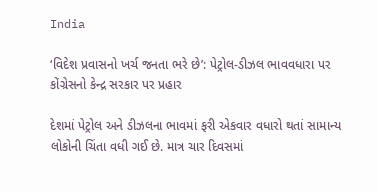India

‘વિદેશ પ્રવાસનો ખર્ચ જનતા ભરે છે’: પેટ્રોલ-ડીઝલ ભાવવધારા પર કોંગ્રેસનો કેન્દ્ર સરકાર પર પ્રહાર

દેશમાં પેટ્રોલ અને ડીઝલના ભાવમાં ફરી એકવાર વધારો થતાં સામાન્ય લોકોની ચિંતા વધી ગઈ છે. માત્ર ચાર દિવસમાં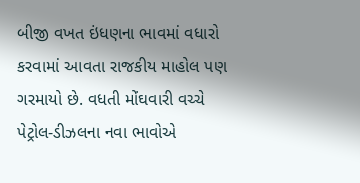બીજી વખત ઇંધણના ભાવમાં વધારો કરવામાં આવતા રાજકીય માહોલ પણ ગરમાયો છે. વધતી મોંઘવારી વચ્ચે પેટ્રોલ-ડીઝલના નવા ભાવોએ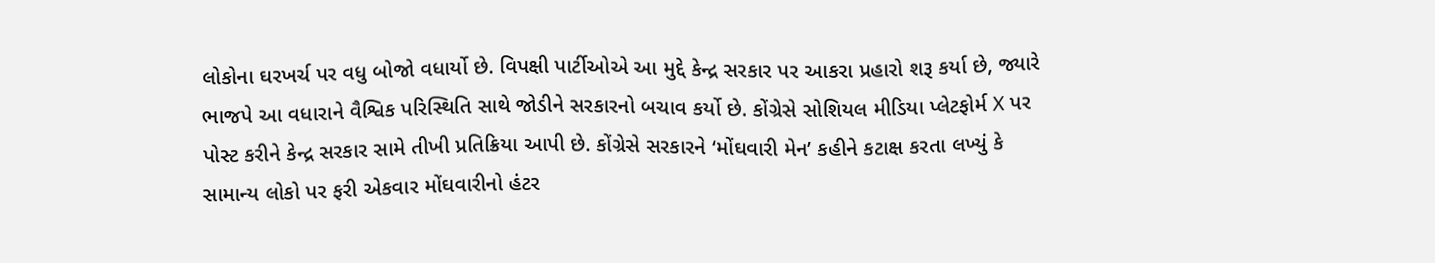લોકોના ઘરખર્ચ પર વધુ બોજો વધાર્યો છે. વિપક્ષી પાર્ટીઓએ આ મુદ્દે કેન્દ્ર સરકાર પર આકરા પ્રહારો શરૂ કર્યા છે, જ્યારે ભાજપે આ વધારાને વૈશ્વિક પરિસ્થિતિ સાથે જોડીને સરકારનો બચાવ કર્યો છે. કોંગ્રેસે સોશિયલ મીડિયા પ્લેટફોર્મ X પર પોસ્ટ કરીને કેન્દ્ર સરકાર સામે તીખી પ્રતિક્રિયા આપી છે. કોંગ્રેસે સરકારને ‘મોંઘવારી મેન’ કહીને કટાક્ષ કરતા લખ્યું કે સામાન્ય લોકો પર ફરી એકવાર મોંઘવારીનો હંટર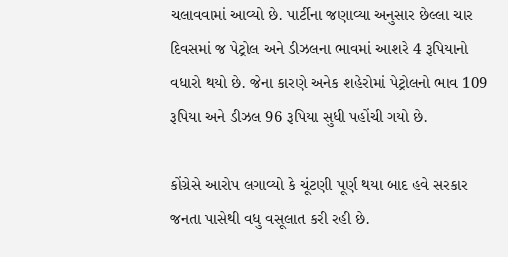ચલાવવામાં આવ્યો છે. પાર્ટીના જણાવ્યા અનુસાર છેલ્લા ચાર દિવસમાં જ પેટ્રોલ અને ડીઝલના ભાવમાં આશરે 4 રૂપિયાનો વધારો થયો છે. જેના કારણે અનેક શહેરોમાં પેટ્રોલનો ભાવ 109 રૂપિયા અને ડીઝલ 96 રૂપિયા સુધી પહોંચી ગયો છે.

કોંગ્રેસે આરોપ લગાવ્યો કે ચૂંટણી પૂર્ણ થયા બાદ હવે સરકાર જનતા પાસેથી વધુ વસૂલાત કરી રહી છે.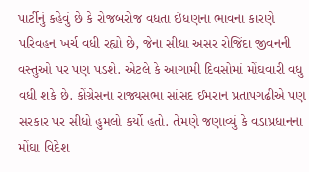પાર્ટીનું કહેવું છે કે રોજબરોજ વધતા ઇંધણના ભાવના કારણે પરિવહન ખર્ચ વધી રહ્યો છે, જેના સીધા અસર રોજિંદા જીવનની વસ્તુઓ પર પણ પડશે. એટલે કે આગામી દિવસોમાં મોંઘવારી વધુ વધી શકે છે. કોંગ્રેસના રાજ્યસભા સાંસદ ઈમરાન પ્રતાપગઢીએ પણ સરકાર પર સીધો હુમલો કર્યો હતો. તેમણે જણાવ્યું કે વડાપ્રધાનના મોંઘા વિદેશ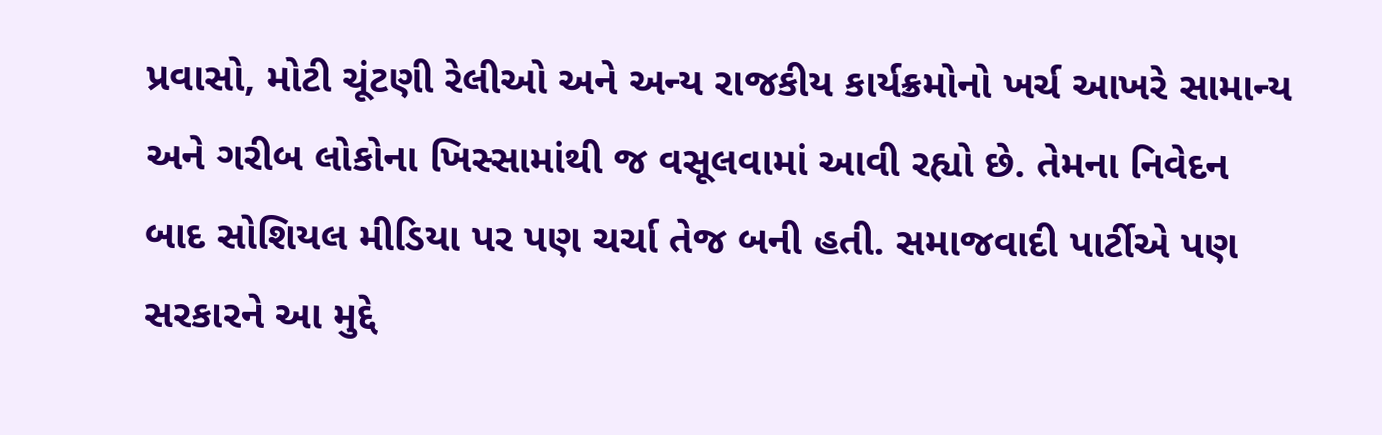પ્રવાસો, મોટી ચૂંટણી રેલીઓ અને અન્ય રાજકીય કાર્યક્રમોનો ખર્ચ આખરે સામાન્ય અને ગરીબ લોકોના ખિસ્સામાંથી જ વસૂલવામાં આવી રહ્યો છે. તેમના નિવેદન બાદ સોશિયલ મીડિયા પર પણ ચર્ચા તેજ બની હતી. સમાજવાદી પાર્ટીએ પણ સરકારને આ મુદ્દે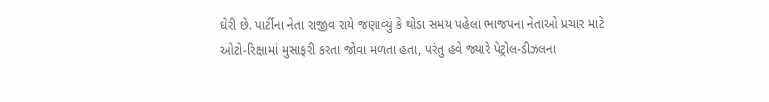ઘેરી છે. પાર્ટીના નેતા રાજીવ રાયે જણાવ્યું કે થોડા સમય પહેલા ભાજપના નેતાઓ પ્રચાર માટે ઓટો-રિક્ષામાં મુસાફરી કરતા જોવા મળતા હતા, પરંતુ હવે જ્યારે પેટ્રોલ-ડીઝલના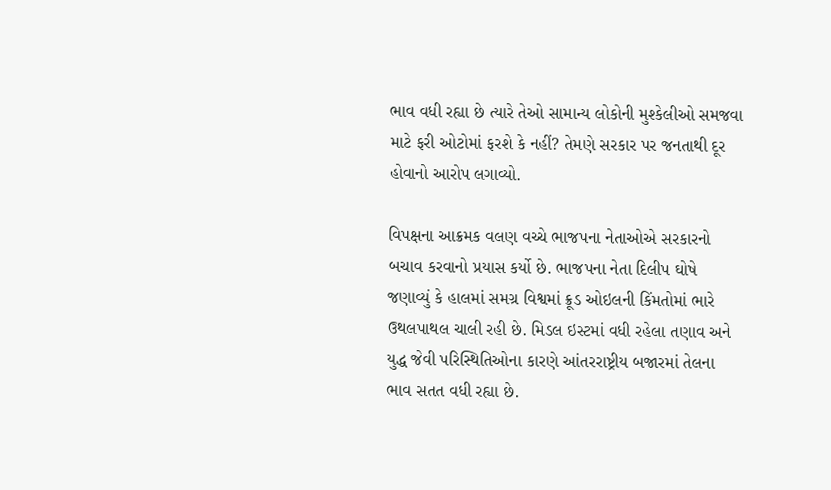ભાવ વધી રહ્યા છે ત્યારે તેઓ સામાન્ય લોકોની મુશ્કેલીઓ સમજવા માટે ફરી ઓટોમાં ફરશે કે નહીં? તેમણે સરકાર પર જનતાથી દૂર હોવાનો આરોપ લગાવ્યો.

વિપક્ષના આક્રમક વલણ વચ્ચે ભાજપના નેતાઓએ સરકારનો બચાવ કરવાનો પ્રયાસ કર્યો છે. ભાજપના નેતા દિલીપ ઘોષે જણાવ્યું કે હાલમાં સમગ્ર વિશ્વમાં ક્રૂડ ઓઇલની કિંમતોમાં ભારે ઉથલપાથલ ચાલી રહી છે. મિડલ ઇસ્ટમાં વધી રહેલા તણાવ અને યુદ્ધ જેવી પરિસ્થિતિઓના કારણે આંતરરાષ્ટ્રીય બજારમાં તેલના ભાવ સતત વધી રહ્યા છે.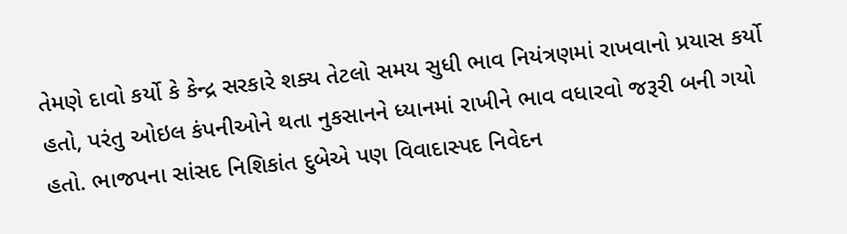તેમણે દાવો કર્યો કે કેન્દ્ર સરકારે શક્ય તેટલો સમય સુધી ભાવ નિયંત્રણમાં રાખવાનો પ્રયાસ કર્યો હતો, પરંતુ ઓઇલ કંપનીઓને થતા નુકસાનને ધ્યાનમાં રાખીને ભાવ વધારવો જરૂરી બની ગયો હતો. ભાજપના સાંસદ નિશિકાંત દુબેએ પણ વિવાદાસ્પદ નિવેદન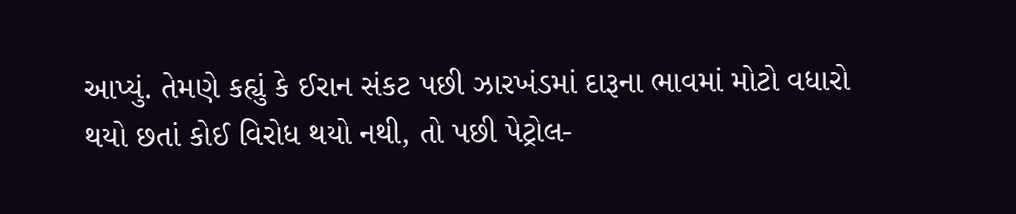આપ્યું. તેમણે કહ્યું કે ઈરાન સંકટ પછી ઝારખંડમાં દારૂના ભાવમાં મોટો વધારો થયો છતાં કોઈ વિરોધ થયો નથી, તો પછી પેટ્રોલ-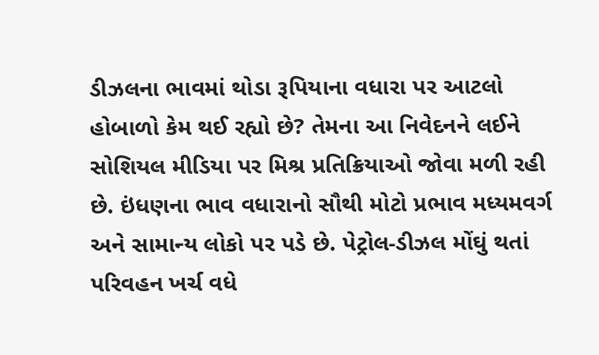ડીઝલના ભાવમાં થોડા રૂપિયાના વધારા પર આટલો હોબાળો કેમ થઈ રહ્યો છે? તેમના આ નિવેદનને લઈને સોશિયલ મીડિયા પર મિશ્ર પ્રતિક્રિયાઓ જોવા મળી રહી છે. ઇંધણના ભાવ વધારાનો સૌથી મોટો પ્રભાવ મધ્યમવર્ગ અને સામાન્ય લોકો પર પડે છે. પેટ્રોલ-ડીઝલ મોંઘું થતાં પરિવહન ખર્ચ વધે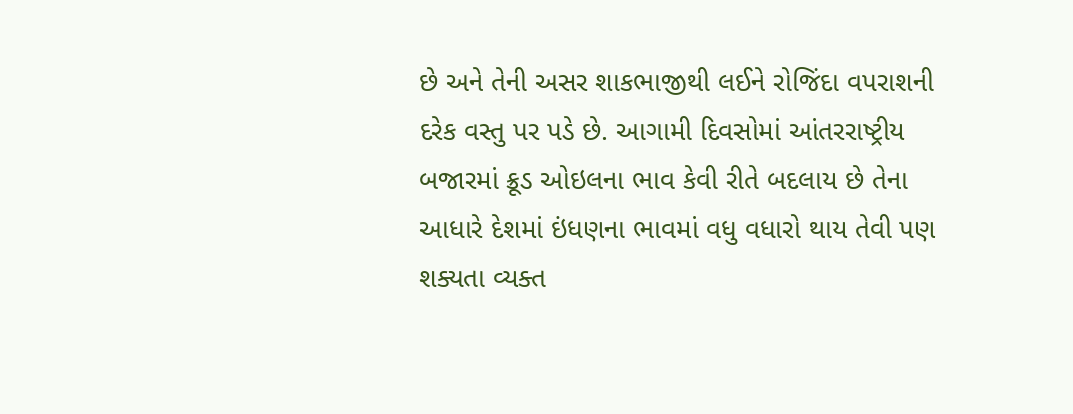છે અને તેની અસર શાકભાજીથી લઈને રોજિંદા વપરાશની દરેક વસ્તુ પર પડે છે. આગામી દિવસોમાં આંતરરાષ્ટ્રીય બજારમાં ક્રૂડ ઓઇલના ભાવ કેવી રીતે બદલાય છે તેના આધારે દેશમાં ઇંધણના ભાવમાં વધુ વધારો થાય તેવી પણ શક્યતા વ્યક્ત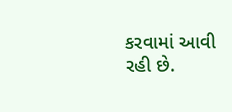કરવામાં આવી રહી છે.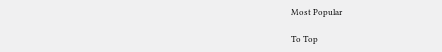Most Popular

To Top